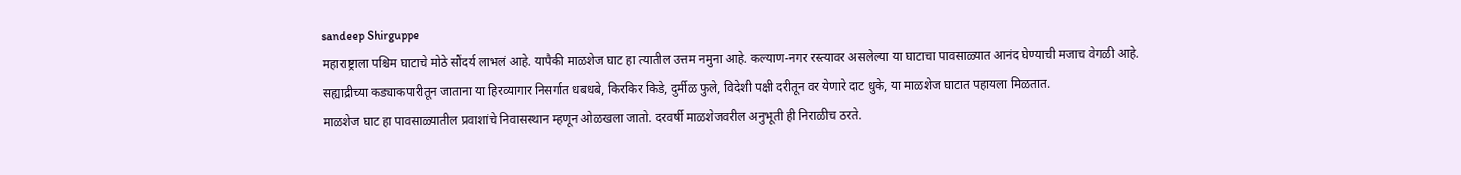sandeep Shirguppe
महाराष्ट्राला पश्चिम घाटाचे मोठे सौंदर्य लाभलं आहे. यापैकी माळशेज घाट हा त्यातील उत्तम नमुना आहे. कल्याण-नगर रस्त्यावर असलेल्या या घाटाचा पावसाळ्यात आनंद घेण्याची मजाच वेगळी आहे.
सह्याद्रीच्या कड्याकपारीतून जाताना या हिरव्यागार निसर्गात धबधबे, किरकिर किडे, दुर्मीळ फुले, विदेशी पक्षी दरीतून वर येणारे दाट धुके, या माळशेज घाटात पहायला मिळतात.
माळशेज घाट हा पावसाळ्यातील प्रवाशांचे निवासस्थान म्हणून ओळखला जातो. दरवर्षी माळशेजवरील अनुभूती ही निराळीच ठरते.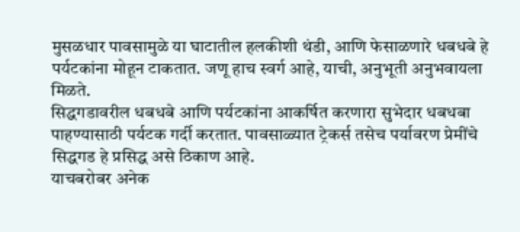मुसळधार पावसामुळे या घाटातील हलकीशी थंडी, आणि फेसाळणारे धबधबे हे पर्यटकांना मोहून टाकतात. जणू हाच स्वर्ग आहे, याची, अनुभूती अनुभवायला मिळते.
सिद्धगडावरील धबधबे आणि पर्यटकांना आकर्षित करणारा सुभेदार धबधबा पाहण्यासाठी पर्यटक गर्दी करतात. पावसाळ्यात ट्रेकर्स तसेच पर्यावरण प्रेमींचे सिद्धगड हे प्रसिद्ध असे ठिकाण आहे.
याचबरोबर अनेक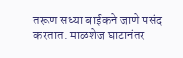तरूण सध्या बाईकने जाणे पसंद करतात. माळशेज घाटानंतर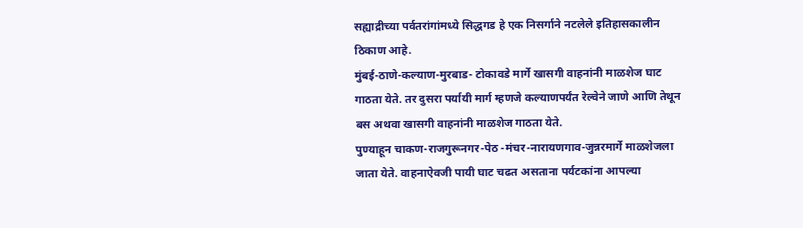सह्याद्रीच्या पर्वतरांगांमध्ये सिद्धगड हे एक निसर्गाने नटलेले इतिहासकालीन ठिकाण आहे.
मुंबई-ठाणे-कल्याण-मुरबाड- टोकावडे मार्गे खासगी वाहनांनी माळशेज घाट गाठता येते. तर दुसरा पर्यायी मार्ग म्हणजे कल्याणपर्यंत रेल्वेने जाणे आणि तेथून बस अथवा खासगी वाहनांनी माळशेज गाठता येते.
पुण्याहून चाकण-राजगुरूनगर-पेठ -मंचर-नारायणगाव-जुन्नरमार्गे माळशेजला जाता येते. वाहनाऐवजी पायी घाट चढत असताना पर्यटकांना आपल्या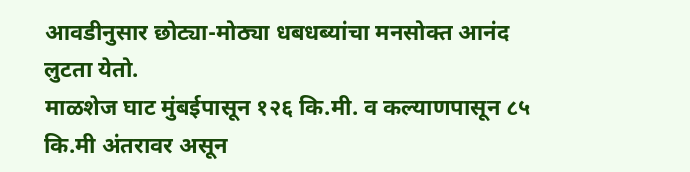आवडीनुसार छोट्या-मोठ्या धबधब्यांचा मनसोक्त आनंद लुटता येतो.
माळशेज घाट मुंबईपासून १२६ कि.मी. व कल्याणपासून ८५ कि.मी अंतरावर असून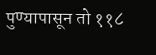पुण्यापासून तो ११८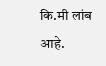कि.मी लांब आहे.